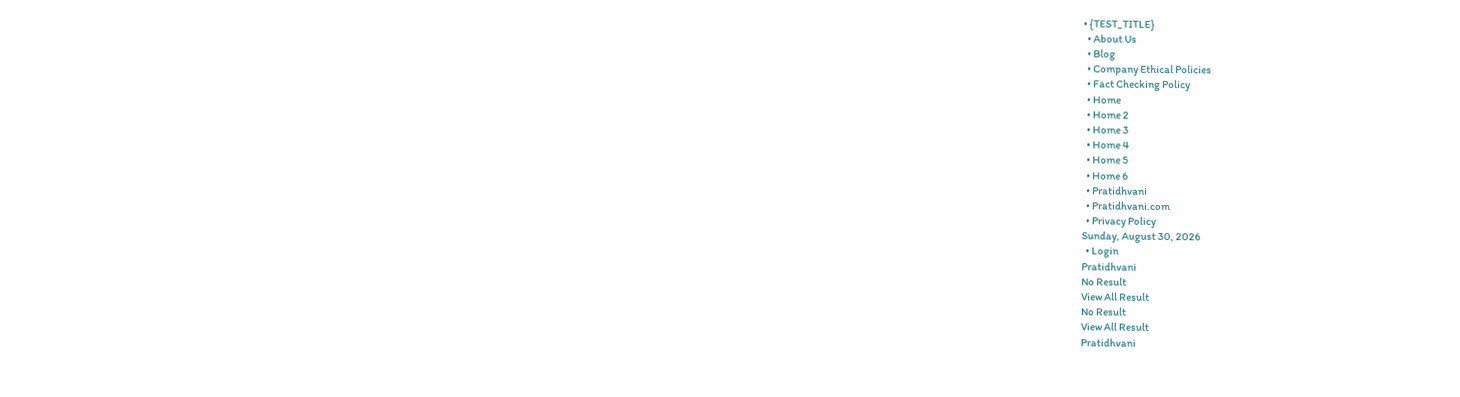• {TEST_TITLE}
  • About Us
  • Blog
  • Company Ethical Policies
  • Fact Checking Policy
  • Home
  • Home 2
  • Home 3
  • Home 4
  • Home 5
  • Home 6
  • Pratidhvani
  • Pratidhvani.com
  • Privacy Policy
Sunday, August 30, 2026
  • Login
Pratidhvani
No Result
View All Result
No Result
View All Result
Pratidhvani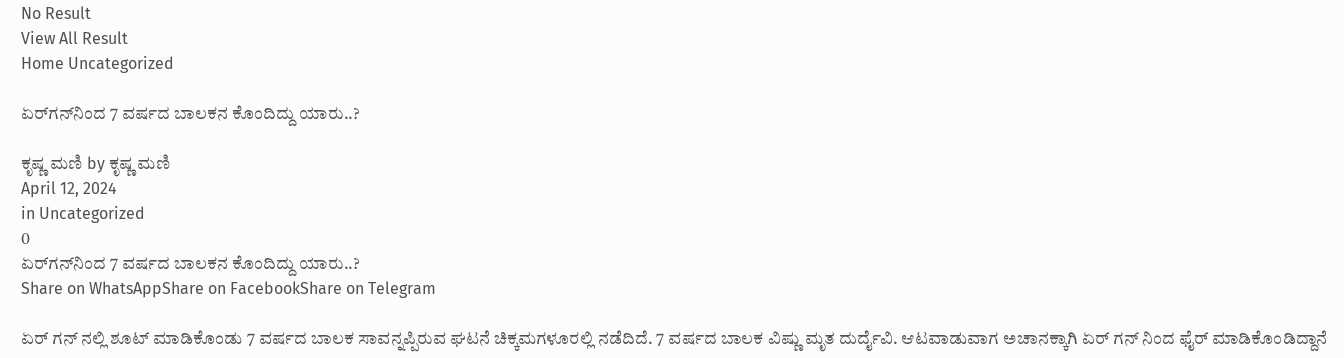No Result
View All Result
Home Uncategorized

ಏರ್‌ಗನ್‌ನಿಂದ 7 ವರ್ಷದ ಬಾಲಕನ ಕೊಂದಿದ್ದು ಯಾರು..?

ಕೃಷ್ಣ ಮಣಿ by ಕೃಷ್ಣ ಮಣಿ
April 12, 2024
in Uncategorized
0
ಏರ್‌ಗನ್‌ನಿಂದ 7 ವರ್ಷದ ಬಾಲಕನ ಕೊಂದಿದ್ದು ಯಾರು..?
Share on WhatsAppShare on FacebookShare on Telegram

ಏರ್ ಗನ್ ನಲ್ಲಿ ಶೂಟ್ ಮಾಡಿಕೊಂಡು 7 ವರ್ಷದ ಬಾಲಕ ಸಾವನ್ನಪ್ಪಿರುವ ಘಟನೆ ಚಿಕ್ಕಮಗಳೂರಲ್ಲಿ ನಡೆದಿದೆ. 7 ವರ್ಷದ ಬಾಲಕ ವಿಷ್ಣು ಮೃತ ದುರ್ದೈವಿ. ಆಟವಾಡುವಾಗ ಅಚಾನಕ್ಕಾಗಿ ಏರ್ ಗನ್ ನಿಂದ ಫೈರ್ ಮಾಡಿಕೊಂಡಿದ್ದಾನೆ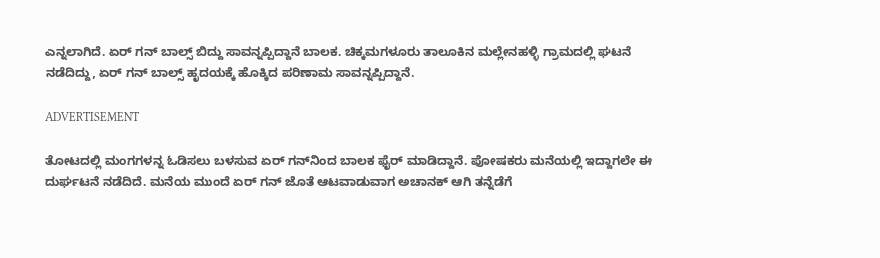ಎನ್ನಲಾಗಿದೆ. ಏರ್ ಗನ್ ಬಾಲ್ಸ್ ಬಿದ್ದು ಸಾವನ್ನಪ್ಪಿದ್ದಾನೆ ಬಾಲಕ. ಚಿಕ್ಕಮಗಳೂರು ತಾಲೂಕಿನ ಮಲ್ಲೇನಹಳ್ಳಿ ಗ್ರಾಮದಲ್ಲಿ ಘಟನೆ ನಡೆದಿದ್ದು, ಏರ್ ಗನ್ ಬಾಲ್ಸ್‌‌ ಹೃದಯಕ್ಕೆ ಹೊಕ್ಕಿದ ಪರಿಣಾಮ ಸಾವನ್ನಪ್ಪಿದ್ದಾನೆ.

ADVERTISEMENT

ತೋಟದಲ್ಲಿ ಮಂಗಗಳನ್ನ ಓಡಿಸಲು ಬಳಸುವ ಏರ್ ಗನ್‌‌ನಿಂದ ಬಾಲಕ ಫೈರ್‌ ಮಾಡಿದ್ದಾನೆ. ಪೋಷಕರು ಮನೆಯಲ್ಲಿ ಇದ್ದಾಗಲೇ ಈ ದುರ್ಘಟನೆ ನಡೆದಿದೆ. ಮನೆಯ ಮುಂದೆ ಏರ್ ಗನ್ ಜೊತೆ ಆಟವಾಡುವಾಗ ಅಚಾನಕ್‌ ಆಗಿ ತನ್ನೆಡೆಗೆ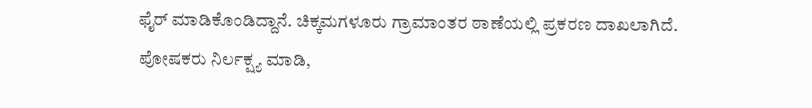ಫೈರ್‌ ಮಾಡಿಕೊಂಡಿದ್ದಾನೆ. ಚಿಕ್ಕಮಗಳೂರು ಗ್ರಾಮಾಂತರ ಠಾಣೆಯಲ್ಲಿ ಪ್ರಕರಣ ದಾಖಲಾಗಿದೆ. ಪೋಷಕರು ನಿರ್ಲಕ್ಷ್ಯ ಮಾಡಿ,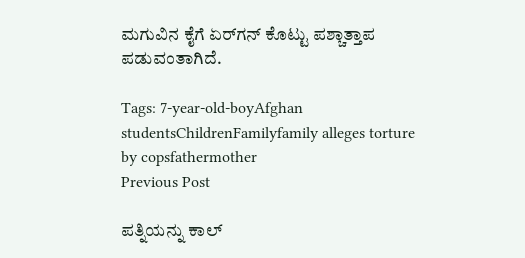ಮಗುವಿನ ಕೈಗೆ ಏರ್‌ಗನ್‌ ಕೊಟ್ಟು ಪಶ್ಚಾತ್ತಾಪ ಪಡುವಂತಾಗಿದೆ.

Tags: 7-year-old-boyAfghan studentsChildrenFamilyfamily alleges torture by copsfathermother
Previous Post

ಪತ್ನಿಯನ್ನು ಕಾಲ್‌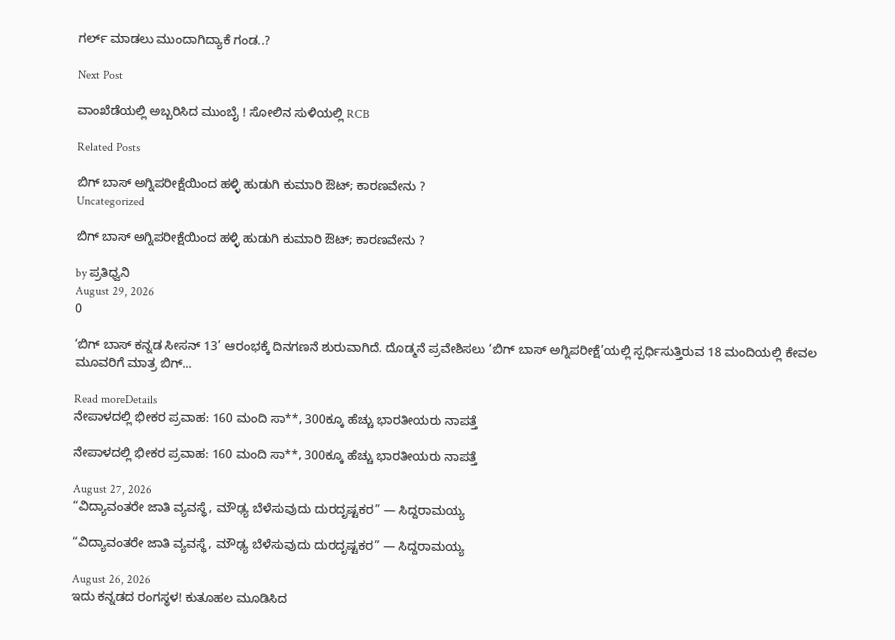ಗರ್ಲ್‌ ಮಾಡಲು ಮುಂದಾಗಿದ್ಯಾಕೆ ಗಂಡ..?

Next Post

ವಾಂಖೆಡೆಯಲ್ಲಿ ಅಬ್ಬರಿಸಿದ ಮುಂಬೈ ! ಸೋಲಿನ ಸುಳಿಯಲ್ಲಿ RCB

Related Posts

ಬಿಗ್ ಬಾಸ್ ಅಗ್ನಿಪರೀಕ್ಷೆಯಿಂದ ಹಳ್ಳಿ ಹುಡುಗಿ ಕುಮಾರಿ ಔಟ್; ಕಾರಣವೇನು ?
Uncategorized

ಬಿಗ್ ಬಾಸ್ ಅಗ್ನಿಪರೀಕ್ಷೆಯಿಂದ ಹಳ್ಳಿ ಹುಡುಗಿ ಕುಮಾರಿ ಔಟ್; ಕಾರಣವೇನು ?

by ಪ್ರತಿಧ್ವನಿ
August 29, 2026
0

‘ಬಿಗ್ ಬಾಸ್ ಕನ್ನಡ ಸೀಸನ್ 13’ ಆರಂಭಕ್ಕೆ ದಿನಗಣನೆ ಶುರುವಾಗಿದೆ. ದೊಡ್ಮನೆ ಪ್ರವೇಶಿಸಲು ‘ಬಿಗ್ ಬಾಸ್ ಅಗ್ನಿಪರೀಕ್ಷೆ’ಯಲ್ಲಿ ಸ್ಪರ್ಧಿಸುತ್ತಿರುವ 18 ಮಂದಿಯಲ್ಲಿ ಕೇವಲ ಮೂವರಿಗೆ ಮಾತ್ರ ಬಿಗ್...

Read moreDetails
ನೇಪಾಳದಲ್ಲಿ ಭೀಕರ ಪ್ರವಾಹ: 160 ಮಂದಿ ಸಾ**, 300ಕ್ಕೂ ಹೆಚ್ಚು ಭಾರತೀಯರು ನಾಪತ್ತೆ

ನೇಪಾಳದಲ್ಲಿ ಭೀಕರ ಪ್ರವಾಹ: 160 ಮಂದಿ ಸಾ**, 300ಕ್ಕೂ ಹೆಚ್ಚು ಭಾರತೀಯರು ನಾಪತ್ತೆ

August 27, 2026
“ವಿದ್ಯಾವಂತರೇ ಜಾತಿ ವ್ಯವಸ್ಥೆ, ಮೌಢ್ಯ ಬೆಳೆಸುವುದು ದುರದೃಷ್ಟಕರ” — ಸಿದ್ದರಾಮಯ್ಯ

“ವಿದ್ಯಾವಂತರೇ ಜಾತಿ ವ್ಯವಸ್ಥೆ, ಮೌಢ್ಯ ಬೆಳೆಸುವುದು ದುರದೃಷ್ಟಕರ” — ಸಿದ್ದರಾಮಯ್ಯ

August 26, 2026
ಇದು ಕನ್ನಡದ ರಂಗಸ್ಥಳ! ಕುತೂಹಲ ಮೂಡಿಸಿದ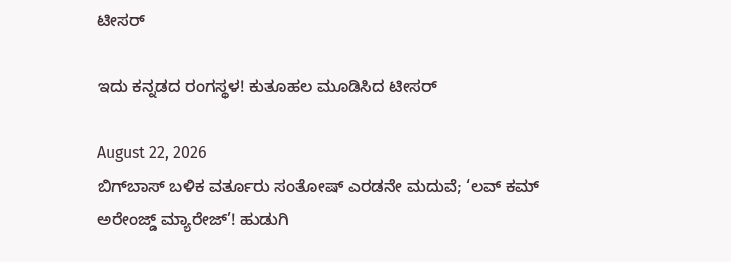ಟೀಸರ್

ಇದು ಕನ್ನಡದ ರಂಗಸ್ಥಳ! ಕುತೂಹಲ ಮೂಡಿಸಿದ ಟೀಸರ್

August 22, 2026
ಬಿಗ್‌ಬಾಸ್‌ ಬಳಿಕ ವರ್ತೂರು ಸಂತೋಷ್‌ ಎರಡನೇ ಮದುವೆ; ‘ಲವ್‌ ಕಮ್‌ ಅರೇಂಜ್ಡ್‌ ಮ್ಯಾರೇಜ್‌’! ಹುಡುಗಿ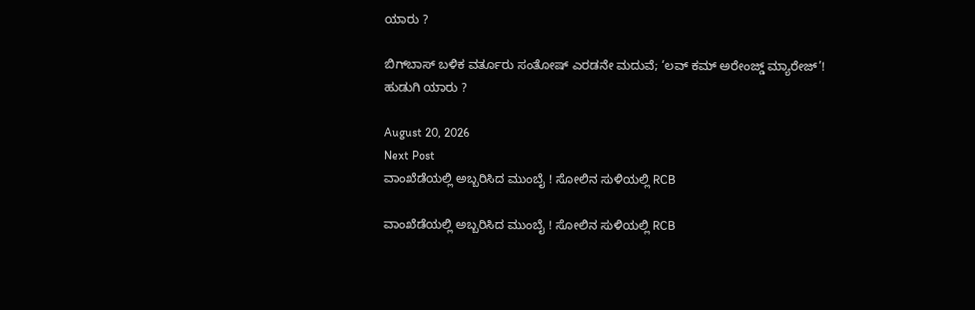ಯಾರು ?

ಬಿಗ್‌ಬಾಸ್‌ ಬಳಿಕ ವರ್ತೂರು ಸಂತೋಷ್‌ ಎರಡನೇ ಮದುವೆ; ‘ಲವ್‌ ಕಮ್‌ ಅರೇಂಜ್ಡ್‌ ಮ್ಯಾರೇಜ್‌’! ಹುಡುಗಿ ಯಾರು ?

August 20, 2026
Next Post
ವಾಂಖೆಡೆಯಲ್ಲಿ ಅಬ್ಬರಿಸಿದ ಮುಂಬೈ ! ಸೋಲಿನ ಸುಳಿಯಲ್ಲಿ RCB

ವಾಂಖೆಡೆಯಲ್ಲಿ ಅಬ್ಬರಿಸಿದ ಮುಂಬೈ ! ಸೋಲಿನ ಸುಳಿಯಲ್ಲಿ RCB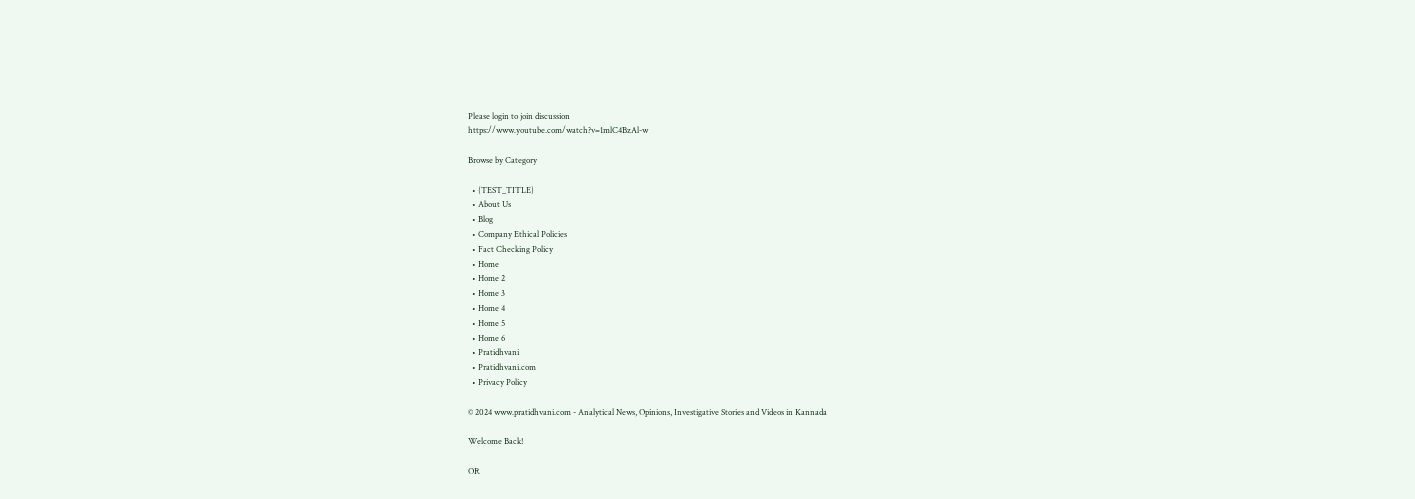Please login to join discussion
https://www.youtube.com/watch?v=1mlC4BzAl-w

Browse by Category

  • {TEST_TITLE}
  • About Us
  • Blog
  • Company Ethical Policies
  • Fact Checking Policy
  • Home
  • Home 2
  • Home 3
  • Home 4
  • Home 5
  • Home 6
  • Pratidhvani
  • Pratidhvani.com
  • Privacy Policy

© 2024 www.pratidhvani.com - Analytical News, Opinions, Investigative Stories and Videos in Kannada

Welcome Back!

OR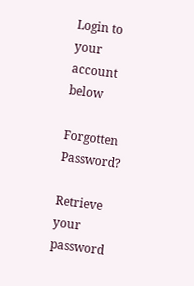Login to your account below

Forgotten Password?

Retrieve your password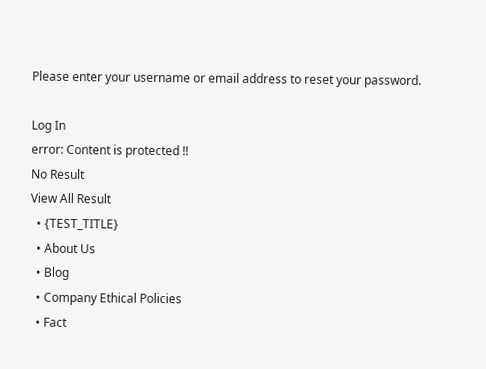Please enter your username or email address to reset your password.

Log In
error: Content is protected !!
No Result
View All Result
  • {TEST_TITLE}
  • About Us
  • Blog
  • Company Ethical Policies
  • Fact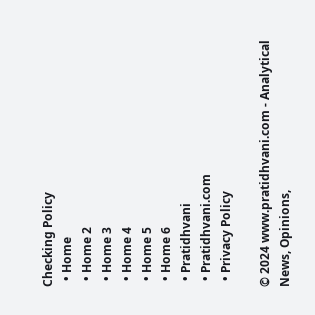Checking Policy
  • Home
  • Home 2
  • Home 3
  • Home 4
  • Home 5
  • Home 6
  • Pratidhvani
  • Pratidhvani.com
  • Privacy Policy

© 2024 www.pratidhvani.com - Analytical News, Opinions,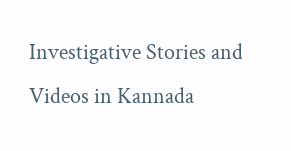Investigative Stories and Videos in Kannada